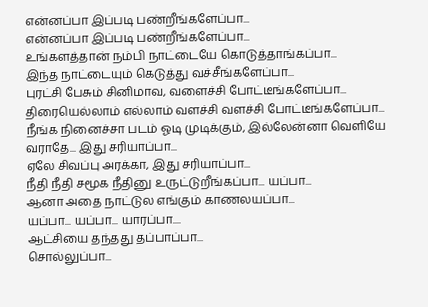என்னப்பா இப்படி பண்றீங்களேப்பா...
என்னப்பா இப்படி பண்றீங்களேப்பா...
உங்களத்தான் நம்பி நாட்டையே கொடுத்தாங்கப்பா...
இந்த நாட்டையும் கெடுத்து வச்சீங்களேப்பா...
புரட்சி பேசும் சினிமாவ, வளைச்சி போட்டீங்களேப்பா...
திரையெல்லாம் எல்லாம் வளச்சி வளச்சி போட்டீங்களேப்பா...
நீங்க நினைச்சா படம் ஓடி முடிக்கும், இல்லேன்னா வெளியே வராதே... இது சரியாப்பா...
ஏலே சிவப்பு அரக்கா, இது சரியாப்பா...
நீதி நீதி சமூக நீதினு உருட்டுறீங்கப்பா... யப்பா...
ஆனா அதை நாட்டுல எங்கும் காணலயப்பா...
யப்பா... யப்பா... யாரப்பா....
ஆட்சியை தந்தது தப்பாப்பா...
சொல்லுப்பா...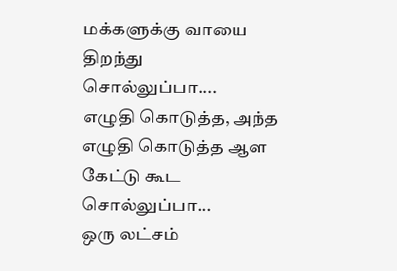மக்களுக்கு வாயை திறந்து சொல்லுப்பா....
எழுதி கொடுத்த, அந்த எழுதி கொடுத்த ஆள கேட்டு கூட சொல்லுப்பா...
ஒரு லட்சம்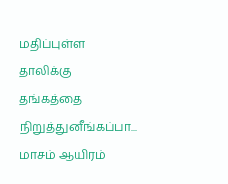மதிப்புள்ள தாலிக்கு தங்கத்தை நிறுத்துனீங்கப்பா...
மாசம் ஆயிரம்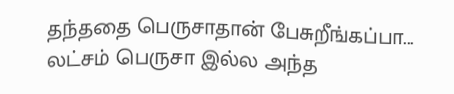தந்ததை பெருசாதான் பேசுறீங்கப்பா...
லட்சம் பெருசா இல்ல அந்த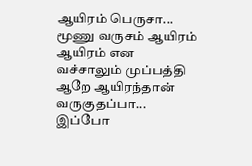ஆயிரம் பெருசா...
மூணு வருசம் ஆயிரம் ஆயிரம் என வச்சாலும் முப்பத்தி ஆறே ஆயிரந்தான் வருகுதப்பா...
இப்போ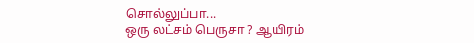சொல்லுப்பா...
ஒரு லட்சம் பெருசா ? ஆயிரம்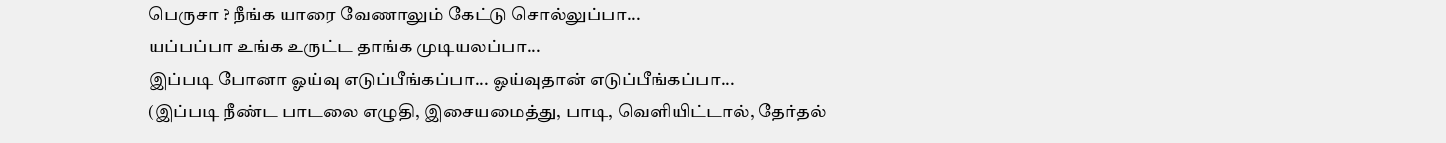பெருசா ? நீங்க யாரை வேணாலும் கேட்டு சொல்லுப்பா...
யப்பப்பா உங்க உருட்ட தாங்க முடியலப்பா...
இப்படி போனா ஓய்வு எடுப்பீங்கப்பா... ஓய்வுதான் எடுப்பீங்கப்பா...
(இப்படி நீண்ட பாடலை எழுதி, இசையமைத்து, பாடி, வெளியிட்டால், தேர்தல்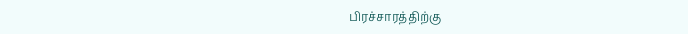பிரச்சாரத்திற்கு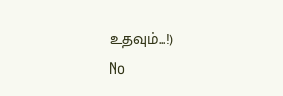உதவும்...!)
No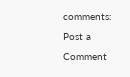comments:
Post a Comment